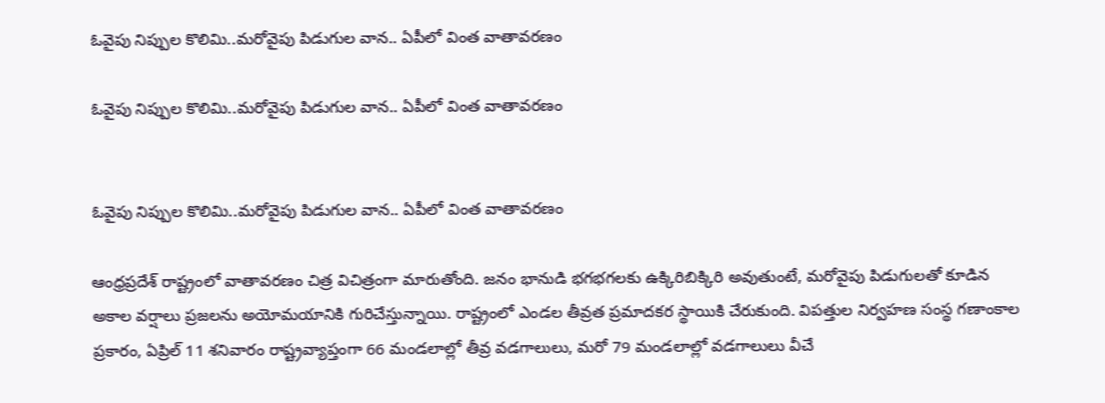ఓవైపు నిప్పుల కొలిమి..మరోవైపు పిడుగుల వాన.. ఏపీలో వింత వాతావరణం

ఓవైపు నిప్పుల కొలిమి..మరోవైపు పిడుగుల వాన.. ఏపీలో వింత వాతావరణం


ఓవైపు నిప్పుల కొలిమి..మరోవైపు పిడుగుల వాన.. ఏపీలో వింత వాతావరణం

ఆంధ్రప్రదేశ్ రాష్ట్రంలో వాతావరణం చిత్ర విచిత్రంగా మారుతోంది. జనం భానుడి భగభగలకు ఉక్కిరిబిక్కిరి అవుతుంటే, మరోవైపు పిడుగులతో కూడిన అకాల వర్షాలు ప్రజలను అయోమయానికి గురిచేస్తున్నాయి. రాష్ట్రంలో ఎండల తీవ్రత ప్రమాదకర స్థాయికి చేరుకుంది. విపత్తుల నిర్వహణ సంస్థ గణాంకాల ప్రకారం, ఏప్రిల్‌ 11 శనివారం రాష్ట్రవ్యాప్తంగా 66 మండలాల్లో తీవ్ర వడగాలులు, మరో 79 మండలాల్లో వడగాలులు వీచే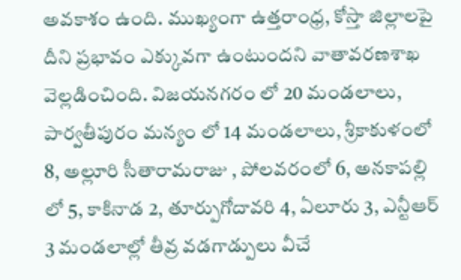అవకాశం ఉంది. ముఖ్యంగా ఉత్తరాంధ్ర, కోస్తా జిల్లాలపై దీని ప్రభావం ఎక్కువగా ఉంటుందని వాతావరణశాఖ వెల్లడించింది. విజయనగరం లో 20 మండలాలు, పార్వతీపురం మన్యం లో 14 మండలాలు, శ్రీకాకుళంలో 8, అల్లూరి సీతారామరాజు , పోలవరంలో 6, అనకాపల్లి లో 5, కాకినాడ 2, తూర్పుగోదావరి 4, ఏలూరు 3, ఎన్టీఆర్ 3 మండలాల్లో తీవ్ర వడగాడ్పులు వీచే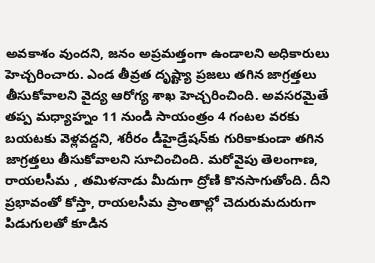అవకాశం వుందని, జనం అప్రమత్తంగా ఉండాలని అధికారులు హెచ్చరించారు. ఎండ తీవ్రత దృష్ట్యా ప్రజలు తగిన జాగ్రత్తలు తీసుకోవాలని వైద్య ఆరోగ్య శాఖ హెచ్చరించింది. అవసరమైతే తప్ప మధ్యాహ్నం 11 నుండి సాయంత్రం 4 గంటల వరకు బయటకు వెళ్లవద్దని, శరీరం డీహైడ్రేషన్‌కు గురికాకుండా తగిన జాగ్రత్తలు తీసుకోవాలని సూచించింది. మరోవైపు తెలంగాణ, రాయలసీమ , తమిళనాడు మీదుగా ద్రోణి కొనసాగుతోంది. దీని ప్రభావంతో కోస్తా, రాయలసీమ ప్రాంతాల్లో చెదురుమదురుగా పిడుగులతో కూడిన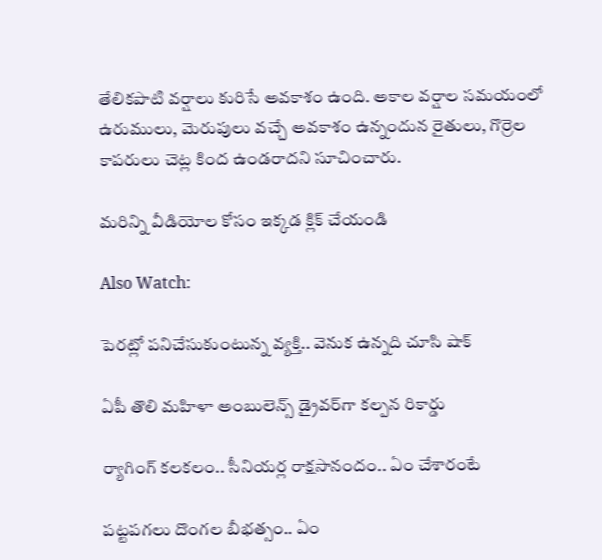తేలికపాటి వర్షాలు కురిసే అవకాశం ఉంది. అకాల వర్షాల సమయంలో ఉరుములు, మెరుపులు వచ్చే అవకాశం ఉన్నందున రైతులు, గొర్రెల కాపరులు చెట్ల కింద ఉండరాదని సూచించారు.

మరిన్ని వీడియోల కోసం ఇక్కడ క్లిక్ చేయండి

Also Watch:

పెరట్లో పనిచేసుకుంటున్న వ్యక్తి.. వెనుక ఉన్నది చూసి షాక్‌

ఏపీ తొలి మహిళా అంబులెన్స్ డ్రైవర్‌గా కల్పన రికార్డు

ర్యాగింగ్ కలకలం.. సీనియర్ల రాక్షసానందం.. ఏం చేశారంటే

పట్టపగలు దొంగల బీభత్సం.. ఏం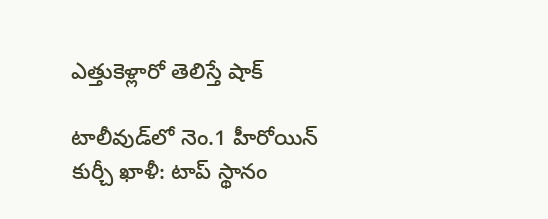ఎత్తుకెళ్లారో తెలిస్తే షాక్

టాలీవుడ్‌లో నెం.1 హీరోయిన్ కుర్చీ ఖాళీ: టాప్ స్థానం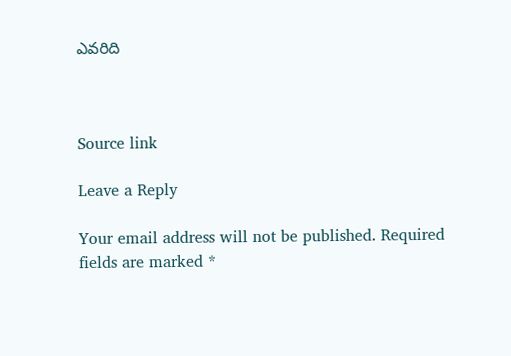ఎవరిది



Source link

Leave a Reply

Your email address will not be published. Required fields are marked *